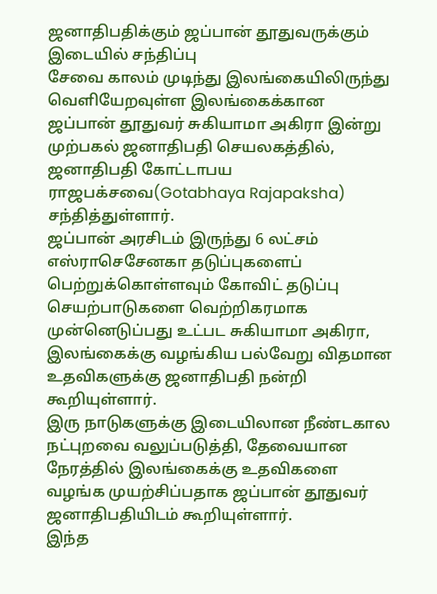ஜனாதிபதிக்கும் ஜப்பான் தூதுவருக்கும் இடையில் சந்திப்பு
சேவை காலம் முடிந்து இலங்கையிலிருந்து வெளியேறவுள்ள இலங்கைக்கான ஜப்பான் தூதுவர் சுகியாமா அகிரா இன்று முற்பகல் ஜனாதிபதி செயலகத்தில், ஜனாதிபதி கோட்டாபய ராஜபக்சவை(Gotabhaya Rajapaksha) சந்தித்துள்ளார்.
ஜப்பான் அரசிடம் இருந்து 6 லட்சம் எஸ்ராசெசேனகா தடுப்புகளைப் பெற்றுக்கொள்ளவும் கோவிட் தடுப்பு செயற்பாடுகளை வெற்றிகரமாக முன்னெடுப்பது உட்பட சுகியாமா அகிரா, இலங்கைக்கு வழங்கிய பல்வேறு விதமான உதவிகளுக்கு ஜனாதிபதி நன்றி கூறியுள்ளார்.
இரு நாடுகளுக்கு இடையிலான நீண்டகால நட்புறவை வலுப்படுத்தி, தேவையான நேரத்தில் இலங்கைக்கு உதவிகளை வழங்க முயற்சிப்பதாக ஜப்பான் தூதுவர் ஜனாதிபதியிடம் கூறியுள்ளார்.
இந்த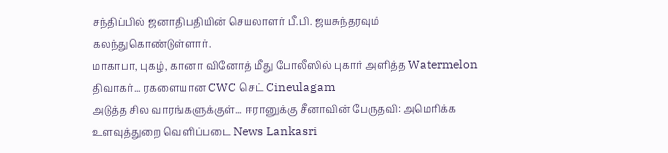சந்திப்பில் ஜனாதிபதியின் செயலாளர் பீ.பி. ஜயசுந்தரவும் கலந்துகொண்டுள்ளார்.
மாகாபா, புகழ், கானா வினோத் மீது போலீஸில் புகார் அளித்த Watermelon திவாகர்... ரகளையான CWC செட் Cineulagam
அடுத்த சில வாரங்களுக்குள்... ஈரானுக்கு சீனாவின் பேருதவி: அமெரிக்க உளவுத்துறை வெளிப்படை News Lankasri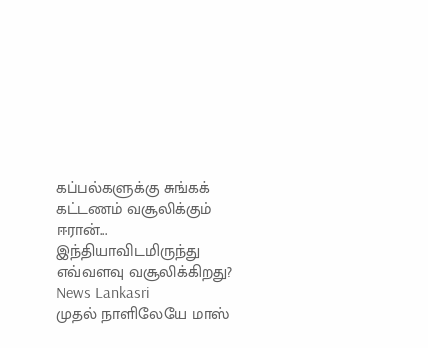கப்பல்களுக்கு சுங்கக் கட்டணம் வசூலிக்கும் ஈரான்... இந்தியாவிடமிருந்து எவ்வளவு வசூலிக்கிறது? News Lankasri
முதல் நாளிலேயே மாஸ்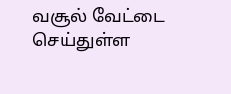வசூல் வேட்டை செய்துள்ள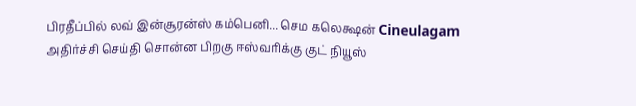பிரதீப்பில் லவ் இன்சூரன்ஸ் கம்பெனி... செம கலெக்ஷன் Cineulagam
அதிர்ச்சி செய்தி சொன்ன பிறகு ஈஸ்வரிக்கு குட் நியூஸ்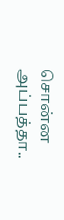சொன்ன அப்பத்தா..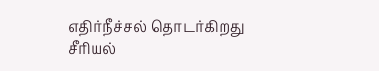எதிர்நீச்சல் தொடர்கிறது சீரியல்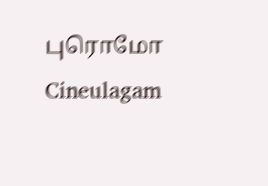புரொமோ Cineulagam